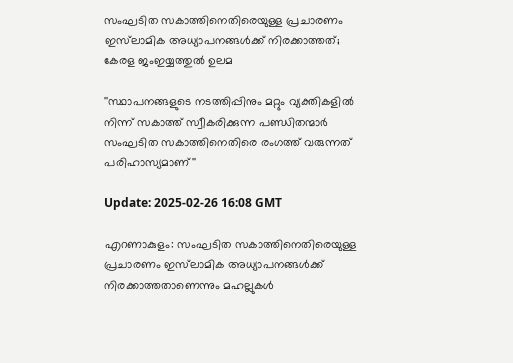സംഘടിത സകാത്തിനെതിരെയുള്ള പ്രചാരണം ഇസ്‌ലാമിക അധ്യാപനങ്ങൾക്ക് നിരക്കാത്തത്; കേരള ജംഇയ്യത്തുൽ ഉലമ

''സ്ഥാപനങ്ങളുടെ നടത്തിപ്പിനും മറ്റും വ്യക്തികളിൽ നിന്ന് സകാത്ത് സ്വീകരിക്കുന്ന പണ്ഡിതന്മാർ സംഘടിത സകാത്തിനെതിരെ രംഗത്ത് വരുന്നത് പരിഹാസ്യമാണ്''

Update: 2025-02-26 16:08 GMT

എറണാകുളം: സംഘടിത സകാത്തിനെതിരെയുള്ള പ്രചാരണം ഇസ്‌ലാമിക അധ്യാപനങ്ങൾക്ക് നിരക്കാത്തതാണെന്നും മഹല്ലുകൾ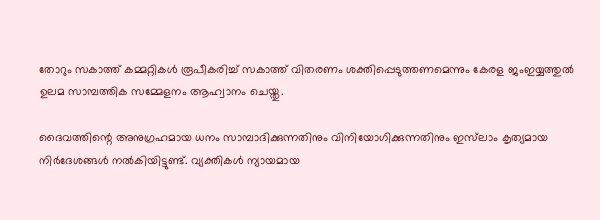തോറും സകാത്ത് കമ്മറ്റികൾ രൂപീകരിച്ച് സകാത്ത് വിതരണം ശക്തിപ്പെടുത്തണമെന്നും കേരള ജംഇയ്യത്തുൽ ഉലമ സാമ്പത്തിക സമ്മേളനം ആഹ്വാനം ചെയ്തു.

ദൈവത്തിന്റെ അനുഗ്രഹമായ ധനം സാമ്പാദിക്കുന്നതിനും വിനിയോഗിക്കുന്നതിനും ഇസ്‌ലാം കൃത്യമായ നിർദേശങ്ങൾ നൽകിയിട്ടുണ്ട്. വ്യക്തികൾ ന്യായമായ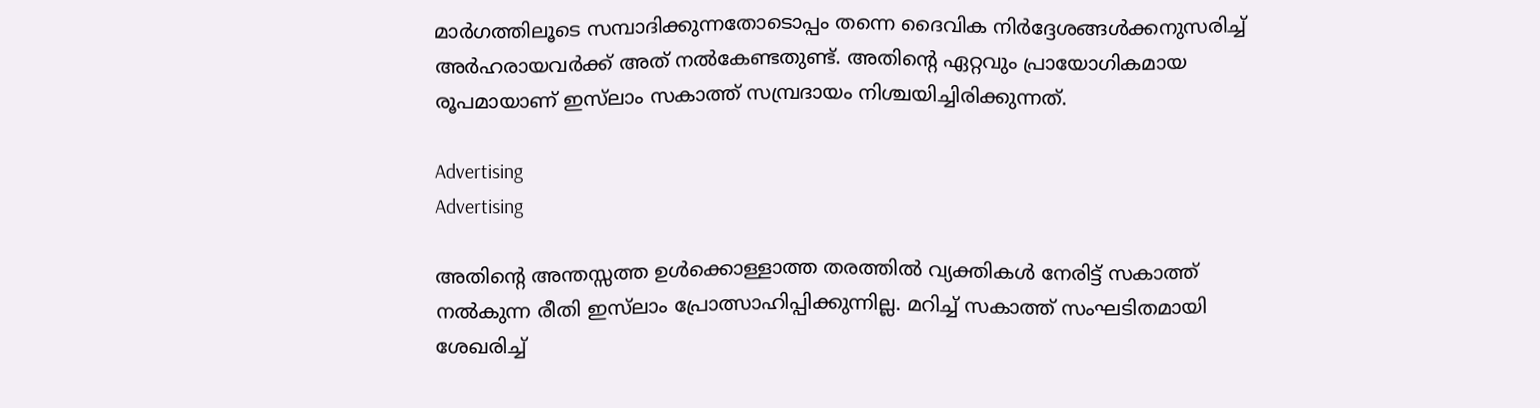മാർഗത്തിലൂടെ സമ്പാദിക്കുന്നതോടൊപ്പം തന്നെ ദൈവിക നിർദ്ദേശങ്ങൾക്കനുസരിച്ച് അർഹരായവർക്ക് അത് നൽകേണ്ടതുണ്ട്. അതിന്റെ ഏറ്റവും പ്രായോഗികമായ രൂപമായാണ് ഇസ്‌ലാം സകാത്ത് സമ്പ്രദായം നിശ്ചയിച്ചിരിക്കുന്നത്.

Advertising
Advertising

അതിന്റെ അന്തസ്സത്ത ഉൾക്കൊള്ളാത്ത തരത്തിൽ വ്യക്തികൾ നേരിട്ട് സകാത്ത് നൽകുന്ന രീതി ഇസ്‌ലാം പ്രോത്സാഹിപ്പിക്കുന്നില്ല. മറിച്ച് സകാത്ത് സംഘടിതമായി ശേഖരിച്ച്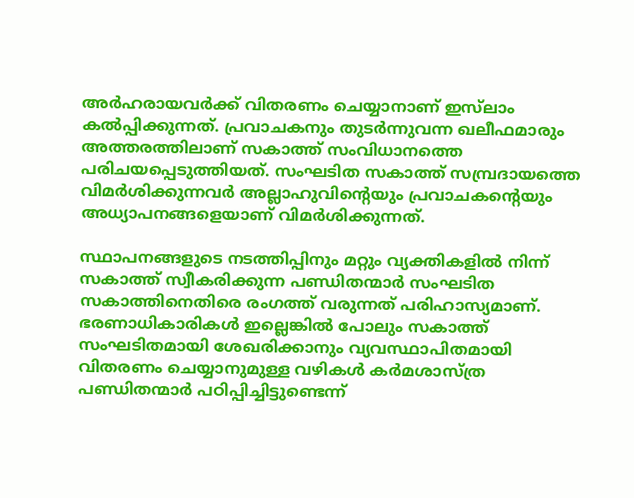അർഹരായവർക്ക് വിതരണം ചെയ്യാനാണ് ഇസ്‌ലാം കൽപ്പിക്കുന്നത്. പ്രവാചകനും തുടർന്നുവന്ന ഖലീഫമാരും അത്തരത്തിലാണ് സകാത്ത് സംവിധാനത്തെ പരിചയപ്പെടുത്തിയത്. സംഘടിത സകാത്ത് സമ്പ്രദായത്തെ വിമർശിക്കുന്നവർ അല്ലാഹുവിന്റെയും പ്രവാചകന്റെയും അധ്യാപനങ്ങളെയാണ് വിമർശിക്കുന്നത്.

സ്ഥാപനങ്ങളുടെ നടത്തിപ്പിനും മറ്റും വ്യക്തികളിൽ നിന്ന് സകാത്ത് സ്വീകരിക്കുന്ന പണ്ഡിതന്മാർ സംഘടിത സകാത്തിനെതിരെ രംഗത്ത് വരുന്നത് പരിഹാസ്യമാണ്. ഭരണാധികാരികൾ ഇല്ലെങ്കിൽ പോലും സകാത്ത് സംഘടിതമായി ശേഖരിക്കാനും വ്യവസ്ഥാപിതമായി വിതരണം ചെയ്യാനുമുള്ള വഴികൾ കർമശാസ്ത്ര പണ്ഡിതന്മാർ പഠിപ്പിച്ചിട്ടുണ്ടെന്ന്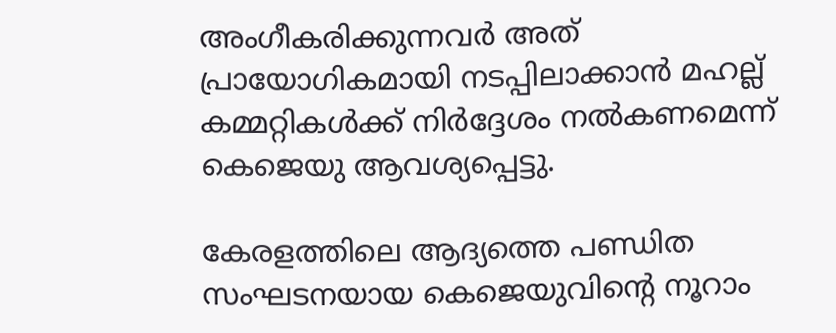അംഗീകരിക്കുന്നവർ അത് പ്രായോഗികമായി നടപ്പിലാക്കാൻ മഹല്ല് കമ്മറ്റികൾക്ക് നിർദ്ദേശം നൽകണമെന്ന് കെജെയു ആവശ്യപ്പെട്ടു.

കേരളത്തിലെ ആദ്യത്തെ പണ്ഡിത സംഘടനയായ കെജെയുവിന്റെ നൂറാം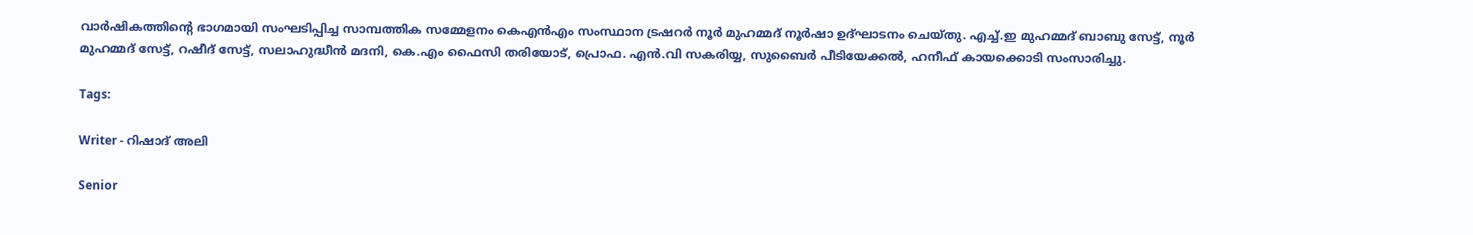വാർഷികത്തിന്റെ ഭാഗമായി സംഘടിപ്പിച്ച സാമ്പത്തിക സമ്മേളനം കെഎൻഎം സംസ്ഥാന ട്രഷറർ നൂർ മുഹമ്മദ്‌ നൂർഷാ ഉദ്ഘാടനം ചെയ്തു. എച്ച്.ഇ മുഹമ്മദ്‌ ബാബു സേട്ട്, നൂർ മുഹമ്മദ്‌ സേട്ട്, റഷീദ് സേട്ട്, സലാഹുദ്ധീൻ മദനി, കെ.എം ഫൈസി തരിയോട്, പ്രൊഫ. എൻ.വി സകരിയ്യ, സുബൈർ പീടിയേക്കൽ, ഹനീഫ് കായക്കൊടി സംസാരിച്ചു.

Tags:

Writer - റിഷാദ് അലി

Senior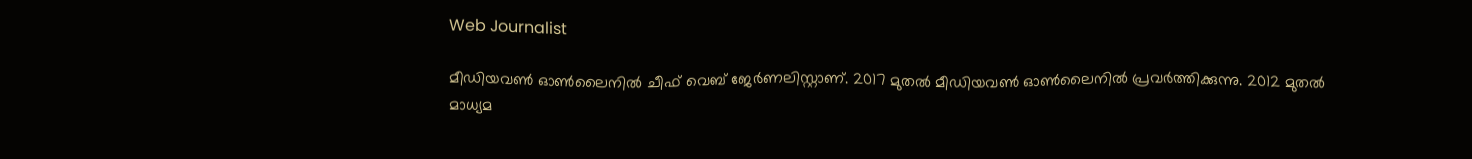Web Journalist

മീഡിയവൺ ഓൺലൈനിൽ ചീഫ് വെബ് ജേർണലിസ്റ്റാണ്. 2017 മുതൽ മീഡിയവൺ ഓൺലൈനിൽ പ്രവർത്തിക്കുന്നു. 2012 മുതൽ മാധ്യമ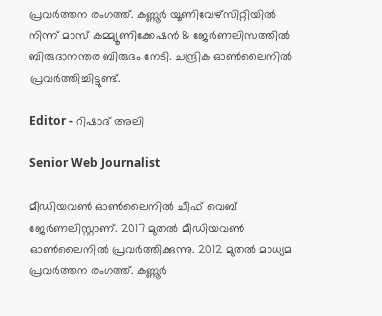പ്രവർത്തന രംഗത്ത്. കണ്ണൂര്‍ യൂണിവേഴ്‌സിറ്റിയിൽ നിന്ന് മാസ് കമ്മ്യൂണിക്കേഷന്‍ & ജേര്‍ണലിസത്തില്‍ ബിരുദാനന്തര ബിരുദം നേടി. ചന്ദ്രിക ഓണ്‍ലൈനില്‍ പ്രവര്‍ത്തിച്ചിട്ടുണ്ട്.

Editor - റിഷാദ് അലി

Senior Web Journalist

മീഡിയവൺ ഓൺലൈനിൽ ചീഫ് വെബ് ജേർണലിസ്റ്റാണ്. 2017 മുതൽ മീഡിയവൺ ഓൺലൈനിൽ പ്രവർത്തിക്കുന്നു. 2012 മുതൽ മാധ്യമ പ്രവർത്തന രംഗത്ത്. കണ്ണൂര്‍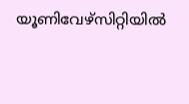യൂണിവേഴ്‌സിറ്റിയിൽ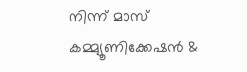നിന്ന് മാസ് കമ്മ്യൂണിക്കേഷന്‍ &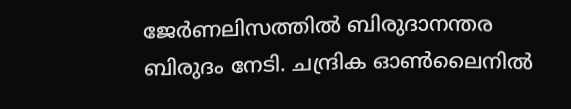ജേര്‍ണലിസത്തില്‍ ബിരുദാനന്തര ബിരുദം നേടി. ചന്ദ്രിക ഓണ്‍ലൈനില്‍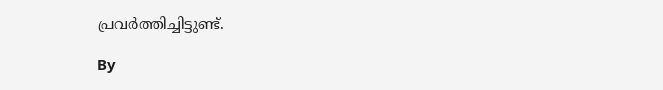പ്രവര്‍ത്തിച്ചിട്ടുണ്ട്.

By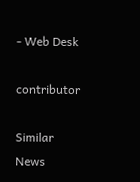- Web Desk

contributor

Similar News